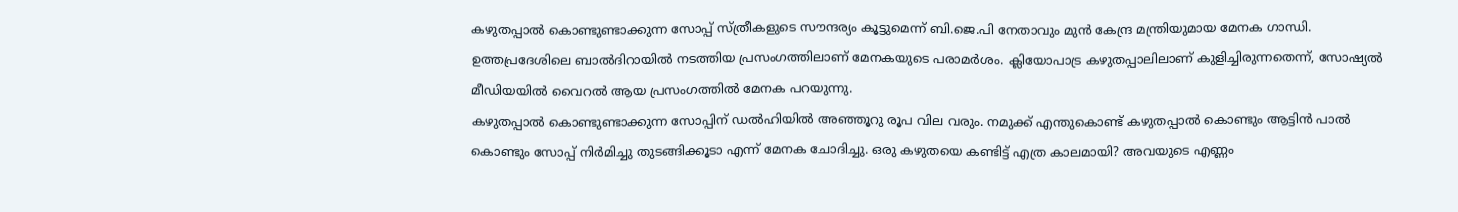കഴുതപ്പാൽ കൊണ്ടുണ്ടാക്കുന്ന സോപ്പ് സ്ത്രീകളുടെ സൗന്ദര്യം കൂട്ടുമെന്ന് ബി.ജെ.പി നേതാവും മുൻ കേന്ദ്ര മന്ത്രിയുമായ മേനക ഗാന്ധി. ഉത്തപ്രദേശിലെ ബാൽദിറായിൽ നടത്തിയ പ്രസംഗത്തിലാണ് മേനകയുടെ പരാമർശം. ക്ലിയോപാട്ര കഴുതപ്പാലിലാണ് കുളിച്ചിരുന്നതെന്ന്, സോഷ്യൽ മീഡിയയിൽ വൈറൽ ആയ പ്രസംഗത്തിൽ മേനക പറയുന്നു.
കഴുതപ്പാൽ കൊണ്ടുണ്ടാക്കുന്ന സോപ്പിന് ഡൽഹിയിൽ അഞ്ഞൂറു രൂപ വില വരും. നമുക്ക് എന്തുകൊണ്ട് കഴുതപ്പാൽ കൊണ്ടും ആട്ടിൻ പാൽ കൊണ്ടും സോപ്പ് നിർമിച്ചു തുടങ്ങിക്കൂടാ എന്ന് മേനക ചോദിച്ചു. ഒരു കഴുതയെ കണ്ടിട്ട് എത്ര കാലമായി? അവയുടെ എണ്ണം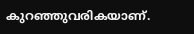കുറഞ്ഞുവരികയാണ്.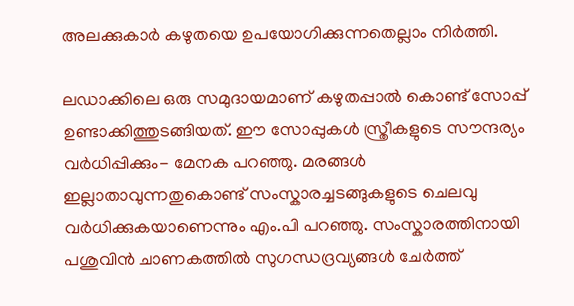അലക്കുകാർ കഴുതയെ ഉപയോഗിക്കുന്നതെല്ലാം നിർത്തി.

ലഡാക്കിലെ ഒരു സമുദായമാണ് കഴുതപ്പാൽ കൊണ്ട് സോപ്പ് ഉണ്ടാക്കിത്തുടങ്ങിയത്. ഈ സോപ്പുകൾ സ്ത്രീകളുടെ സൗന്ദര്യം വർധിപ്പിക്കും- മേനക പറഞ്ഞു. മരങ്ങൾ ഇല്ലാതാവുന്നതുകൊണ്ട് സംസ്കാരച്ചടങ്ങുകളുടെ ചെലവു വർധിക്കുകയാണെന്നും എം.പി പറഞ്ഞു. സംസ്കാരത്തിനായി പശുവിൻ ചാണകത്തിൽ സുഗന്ധദ്രവ്യങ്ങൾ ചേർത്ത്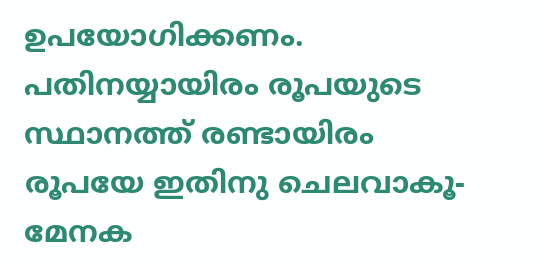ഉപയോഗിക്കണം. പതിനയ്യായിരം രൂപയുടെ സ്ഥാനത്ത് രണ്ടായിരം രൂപയേ ഇതിനു ചെലവാകൂ- മേനക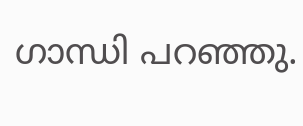ഗാന്ധി പറഞ്ഞു.